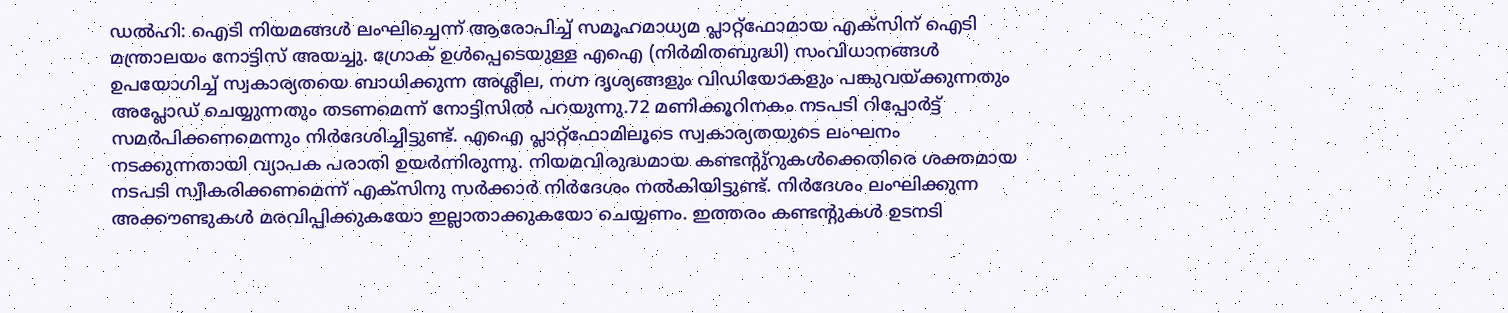ഡൽഹി: ഐടി നിയമങ്ങൾ ലംഘിച്ചെന്ന് ആരോപിച്ച് സമൂഹമാധ്യമ പ്ലാറ്റ്ഫോമായ എക്സിന് ഐടി മന്ത്രാലയം നോട്ടിസ് അയച്ചു. ഗ്രോക് ഉൾപ്പെടെയുള്ള എഐ (നിർമിതബുദ്ധി) സംവിധാനങ്ങൾ ഉപയോഗിച്ച് സ്വകാര്യതയെ ബാധിക്കുന്ന അശ്ലീല, നഗ്ന ദൃശ്യങ്ങളും വിഡിയോകളും പങ്കുവയ്ക്കുന്നതും അപ്ലോഡ് ചെയ്യുന്നതും തടണമെന്ന് നോട്ടിസിൽ പറയുന്നു.72 മണിക്കൂറിനകം നടപടി റിപ്പോർട്ട് സമർപിക്കണമെന്നും നിർദേശിച്ചിട്ടുണ്ട്. എഐ പ്ലാറ്റ്ഫോമിലൂടെ സ്വകാര്യതയുടെ ലംഘനം നടക്കുന്നതായി വ്യാപക പരാതി ഉയർന്നിരുന്നു. നിയമവിരുദ്ധമായ കണ്ടന്റു്റുകൾക്കെതിരെ ശക്തമായ നടപടി സ്വീകരിക്കണമെന്ന് എക്സിനു സർക്കാർ നിർദേശം നൽകിയിട്ടുണ്ട്. നിർദേശം ലംഘിക്കുന്ന അക്കൗണ്ടുകൾ മരവിപ്പിക്കുകയോ ഇല്ലാതാക്കുകയോ ചെയ്യണം. ഇത്തരം കണ്ടന്റുകൾ ഉടനടി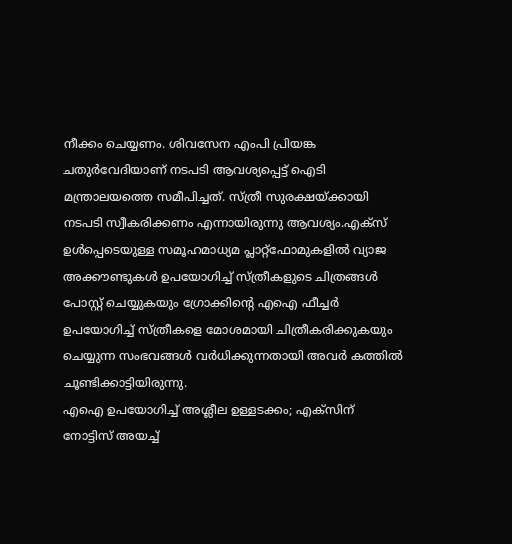നീക്കം ചെയ്യണം. ശിവസേന എംപി പ്രിയങ്ക ചതുർവേദിയാണ് നടപടി ആവശ്യപ്പെട്ട് ഐടി മന്ത്രാലയത്തെ സമീപിച്ചത്. സ്ത്രീ സുരക്ഷയ്ക്കായി നടപടി സ്വീകരിക്കണം എന്നായിരുന്നു ആവശ്യം.എക്സ് ഉൾപ്പെടെയുള്ള സമൂഹമാധ്യമ പ്ലാറ്റ്ഫോമുകളിൽ വ്യാജ അക്കൗണ്ടുകൾ ഉപയോഗിച്ച് സ്ത്രീകളുടെ ചിത്രങ്ങൾ പോസ്റ്റ് ചെയ്യുകയും ഗ്രോക്കിൻ്റെ എഐ ഫീച്ചർ ഉപയോഗിച്ച് സ്ത്രീകളെ മോശമായി ചിത്രീകരിക്കുകയും ചെയ്യുന്ന സംഭവങ്ങൾ വർധിക്കുന്നതായി അവർ കത്തിൽ ചൂണ്ടിക്കാട്ടിയിരുന്നു.
എഐ ഉപയോഗിച്ച് അശ്ലീല ഉള്ളടക്കം; എക്സിന് നോട്ടിസ് അയച്ച്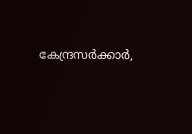കേന്ദ്രസർക്കാർ,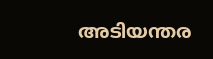അടിയന്തര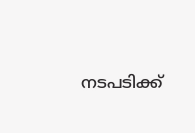നടപടിക്ക്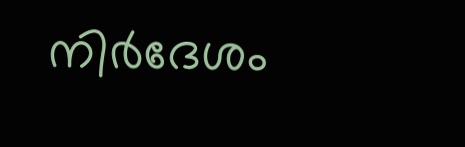നിർദേശം